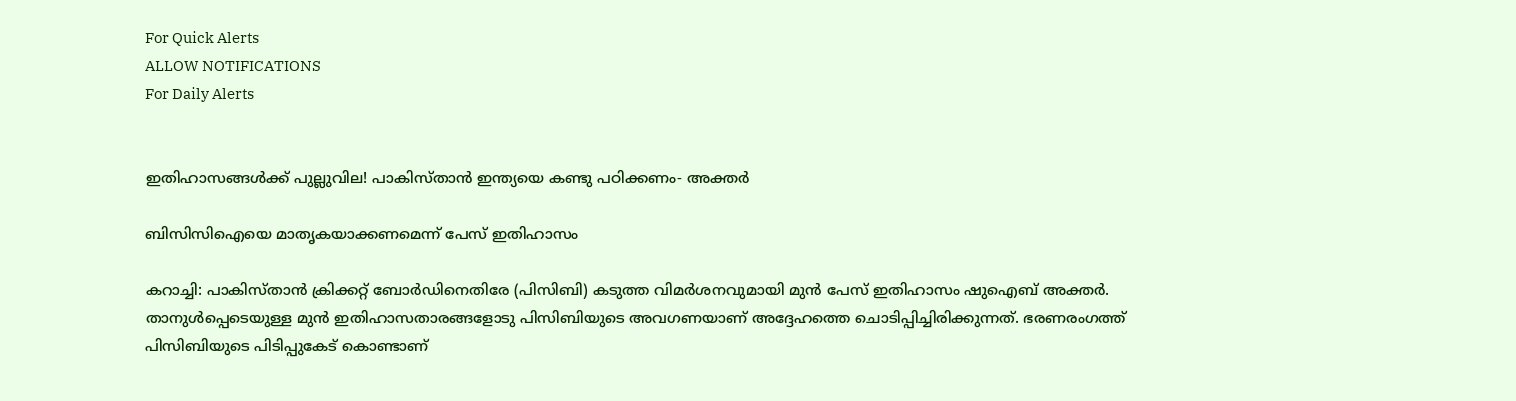For Quick Alerts
ALLOW NOTIFICATIONS
For Daily Alerts


ഇതിഹാസങ്ങള്‍ക്ക് പുല്ലുവില! പാകിസ്താന്‍ ഇന്ത്യയെ കണ്ടു പഠിക്കണം- അക്തര്‍

ബിസിസിഐയെ മാതൃകയാക്കണമെന്ന് പേസ് ഇതിഹാസം

കറാച്ചി: പാകിസ്താന്‍ ക്രിക്കറ്റ് ബോര്‍ഡിനെതിരേ (പിസിബി) കടുത്ത വിമര്‍ശനവുമായി മുന്‍ പേസ് ഇതിഹാസം ഷുഐബ് അക്തര്‍. താനുള്‍പ്പെടെയുള്ള മുന്‍ ഇതിഹാസതാരങ്ങളോടു പിസിബിയുടെ അവഗണയാണ് അദ്ദേഹത്തെ ചൊടിപ്പിച്ചിരിക്കുന്നത്. ഭരണരംഗത്ത് പിസിബിയുടെ പിടിപ്പുകേട് കൊണ്ടാണ്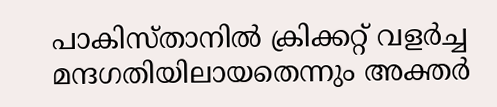പാകിസ്താനില്‍ ക്രിക്കറ്റ് വളര്‍ച്ച മന്ദഗതിയിലായതെന്നും അക്തര്‍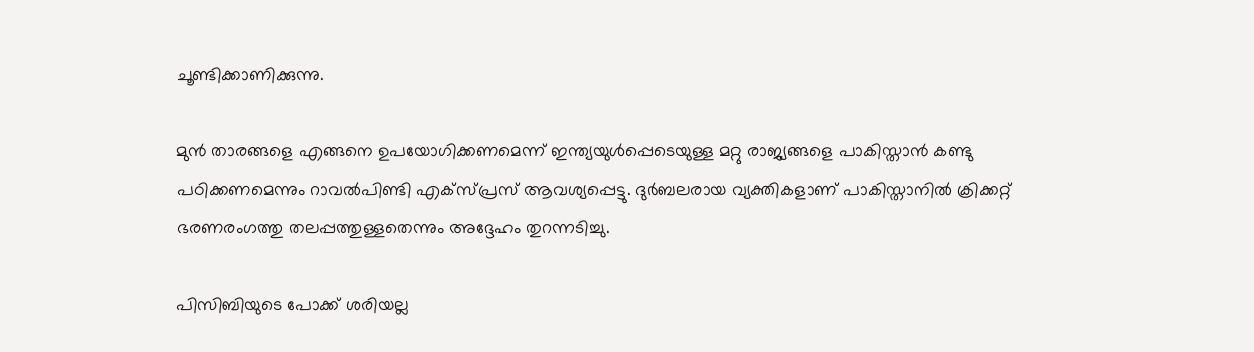ചൂണ്ടിക്കാണിക്കുന്നു.

മുന്‍ താരങ്ങളെ എങ്ങനെ ഉപയോഗിക്കണമെന്ന് ഇന്ത്യയുള്‍പ്പെടെയുള്ള മറ്റു രാജ്യങ്ങളെ പാകിസ്താന്‍ കണ്ടു പഠിക്കണമെന്നും റാവല്‍പിണ്ടി എക്‌സ്പ്രസ് ആവശ്യപ്പെട്ടു. ദുര്‍ബലരായ വ്യക്തികളാണ് പാകിസ്താനില്‍ ക്രിക്കറ്റ് ഭരണരംഗത്തു തലപ്പത്തുള്ളതെന്നും അദ്ദേഹം തുറന്നടിച്ചു.

പിസിബിയുടെ പോക്ക് ശരിയല്ല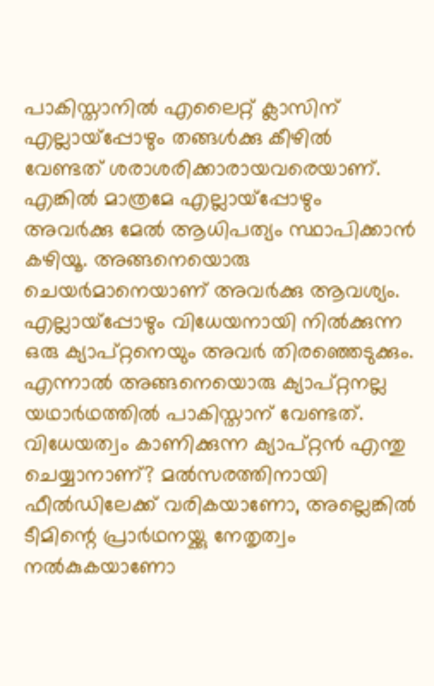പാകിസ്താനില്‍ എലൈറ്റ് ക്ലാസിന് എല്ലായ്‌പ്പോഴും തങ്ങള്‍ക്കു കീഴില്‍ വേണ്ടത് ശരാശരിക്കാരായവരെയാണ്. എങ്കില്‍ മാത്രമേ എല്ലായ്‌പ്പോഴും അവര്‍ക്കു മേല്‍ ആധിപത്യം സ്ഥാപിക്കാന്‍ കഴിയൂ. അങ്ങനെയൊരു ചെയര്‍മാനെയാണ് അവര്‍ക്കു ആവശ്യം. എല്ലായ്‌പ്പോഴും വിധേയനായി നില്‍ക്കുന്ന ഒരു ക്യാപ്റ്റനെയും അവര്‍ തിരഞ്ഞെടുക്കും. എന്നാല്‍ അങ്ങനെയൊരു ക്യാപ്റ്റനല്ല യഥാര്‍ഥത്തില്‍ പാകിസ്താന് വേണ്ടത്. വിധേയത്വം കാണിക്കുന്ന ക്യാപ്റ്റന്‍ എന്തു ചെയ്യാനാണ്? മല്‍സരത്തിനായി ഫീല്‍ഡിലേക്ക് വരികയാണോ, അല്ലെങ്കില്‍ ടീമിന്റെ പ്രാര്‍ഥനയ്ക്കു നേതൃത്വം നല്‍കുകയാണോ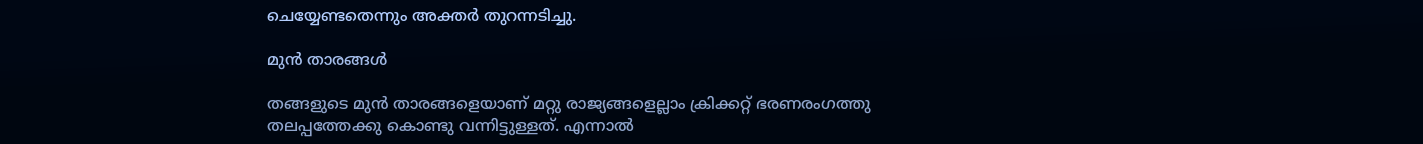ചെയ്യേണ്ടതെന്നും അക്തര്‍ തുറന്നടിച്ചു.

മുന്‍ താരങ്ങള്‍

തങ്ങളുടെ മുന്‍ താരങ്ങളെയാണ് മറ്റു രാജ്യങ്ങളെല്ലാം ക്രിക്കറ്റ് ഭരണരംഗത്തു തലപ്പത്തേക്കു കൊണ്ടു വന്നിട്ടുള്ളത്. എന്നാല്‍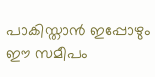പാകിസ്താന്‍ ഇപ്പോഴും ഈ സമീപം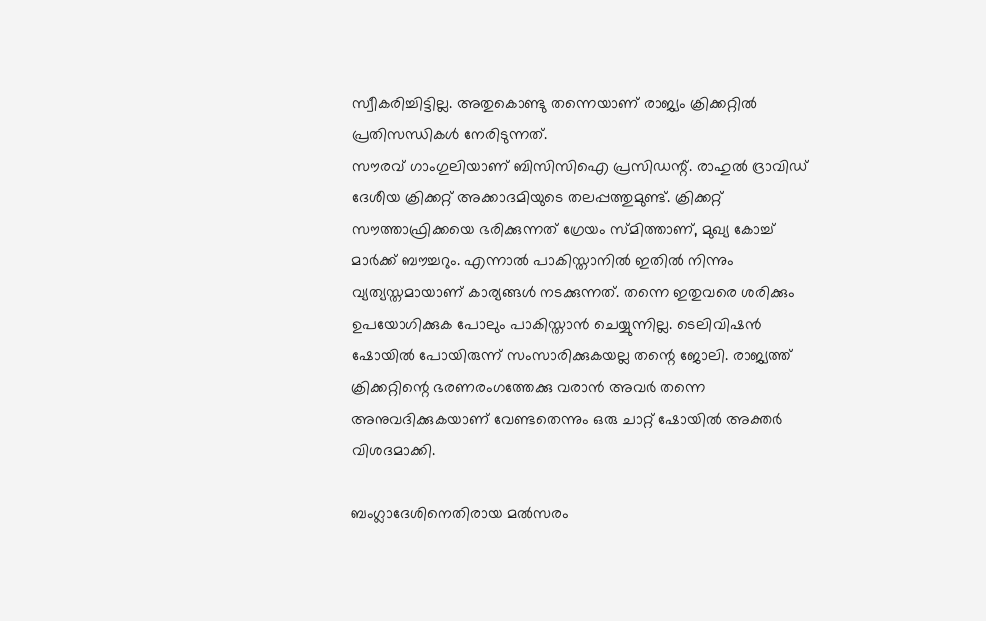സ്വീകരിച്ചിട്ടില്ല. അതുകൊണ്ടു തന്നെയാണ് രാജ്യം ക്രിക്കറ്റില്‍ പ്രതിസന്ധികള്‍ നേരിടുന്നത്.
സൗരവ് ഗാംഗുലിയാണ് ബിസിസിഐ പ്രസിഡന്റ്. രാഹുല്‍ ദ്രാവിഡ് ദേശീയ ക്രിക്കറ്റ് അക്കാദമിയുടെ തലപ്പത്തുമുണ്ട്. ക്രിക്കറ്റ് സൗത്താഫ്രിക്കയെ ഭരിക്കുന്നത് ഗ്രേയം സ്മിത്താണ്, മുഖ്യ കോച്ച് മാര്‍ക്ക് ബൗച്ചറും. എന്നാല്‍ പാകിസ്താനില്‍ ഇതില്‍ നിന്നും വ്യത്യസ്തമായാണ് കാര്യങ്ങള്‍ നടക്കുന്നത്. തന്നെ ഇതുവരെ ശരിക്കും ഉപയോഗിക്കുക പോലും പാകിസ്താന്‍ ചെയ്യുന്നില്ല. ടെലിവിഷന്‍ ഷോയില്‍ പോയിരുന്ന് സംസാരിക്കുകയല്ല തന്റെ ജോലി. രാജ്യത്ത് ക്രിക്കറ്റിന്റെ ഭരണരംഗത്തേക്കു വരാന്‍ അവര്‍ തന്നെ അനുവദിക്കുകയാണ് വേണ്ടതെന്നും ഒരു ചാറ്റ് ഷോയില്‍ അക്തര്‍ വിശദമാക്കി.

ബംഗ്ലാദേശിനെതിരായ മല്‍സരം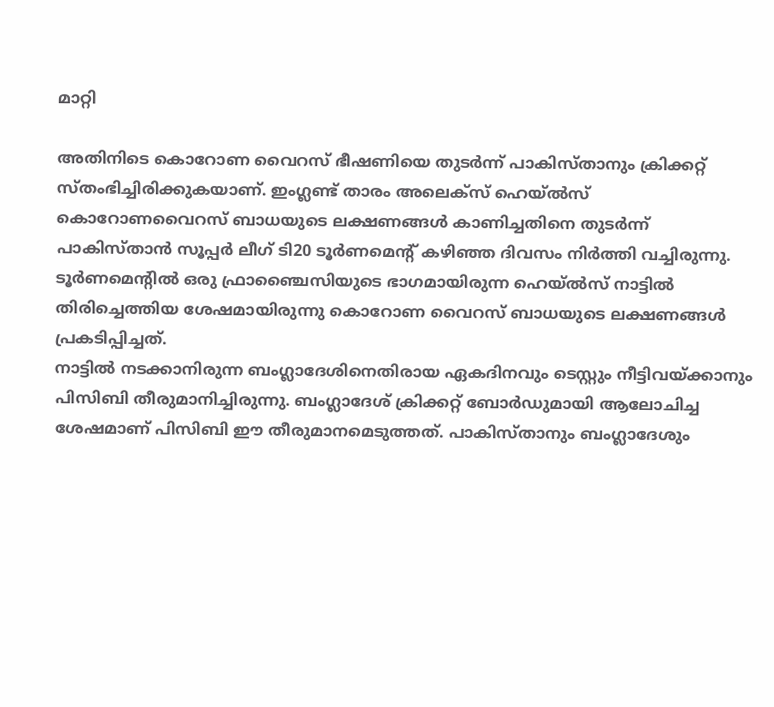മാറ്റി

അതിനിടെ കൊറോണ വൈറസ് ഭീഷണിയെ തുടര്‍ന്ന് പാകിസ്താനും ക്രിക്കറ്റ് സ്തംഭിച്ചിരിക്കുകയാണ്. ഇംഗ്ലണ്ട് താരം അലെക്‌സ് ഹെയ്ല്‍സ് കൊറോണവൈറസ് ബാധയുടെ ലക്ഷണങ്ങള്‍ കാണിച്ചതിനെ തുടര്‍ന്ന് പാകിസ്താന്‍ സൂപ്പര്‍ ലീഗ് ടി20 ടൂര്‍ണമെന്റ് കഴിഞ്ഞ ദിവസം നിര്‍ത്തി വച്ചിരുന്നു. ടൂര്‍ണമെന്റില്‍ ഒരു ഫ്രാഞ്ചൈസിയുടെ ഭാഗമായിരുന്ന ഹെയ്ല്‍സ് നാട്ടില്‍ തിരിച്ചെത്തിയ ശേഷമായിരുന്നു കൊറോണ വൈറസ് ബാധയുടെ ലക്ഷണങ്ങള്‍ പ്രകടിപ്പിച്ചത്.
നാട്ടില്‍ നടക്കാനിരുന്ന ബംഗ്ലാദേശിനെതിരായ ഏകദിനവും ടെസ്റ്റും നീട്ടിവയ്ക്കാനും പിസിബി തീരുമാനിച്ചിരുന്നു. ബംഗ്ലാദേശ് ക്രിക്കറ്റ് ബോര്‍ഡുമായി ആലോചിച്ച ശേഷമാണ് പിസിബി ഈ തീരുമാനമെടുത്തത്. പാകിസ്താനും ബംഗ്ലാദേശും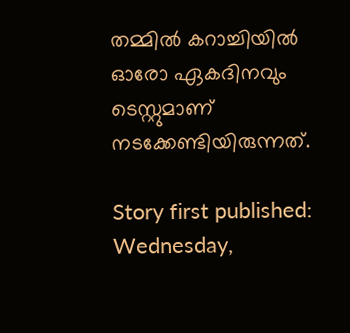തമ്മില്‍ കറാച്ചിയില്‍ ഓരോ ഏകദിനവും ടെസ്റ്റുമാണ് നടക്കേണ്ടിയിരുന്നത്.

Story first published: Wednesday,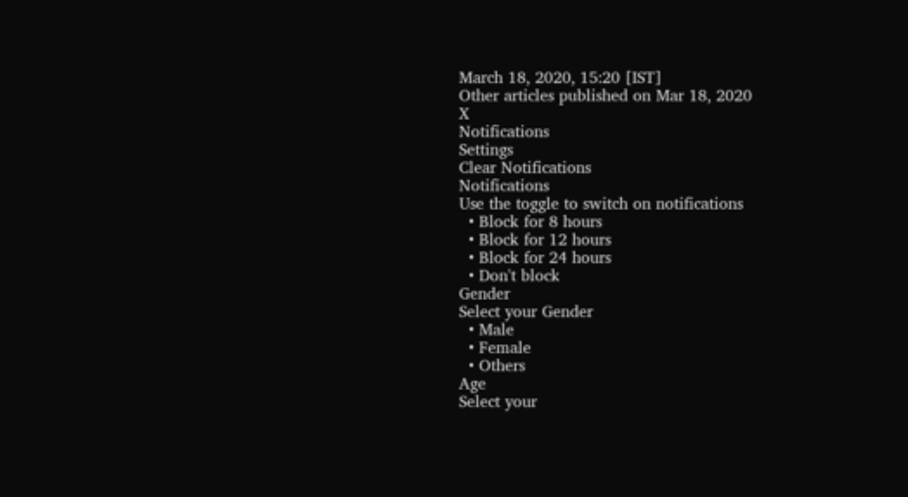March 18, 2020, 15:20 [IST]
Other articles published on Mar 18, 2020
X
Notifications
Settings
Clear Notifications
Notifications
Use the toggle to switch on notifications
  • Block for 8 hours
  • Block for 12 hours
  • Block for 24 hours
  • Don't block
Gender
Select your Gender
  • Male
  • Female
  • Others
Age
Select your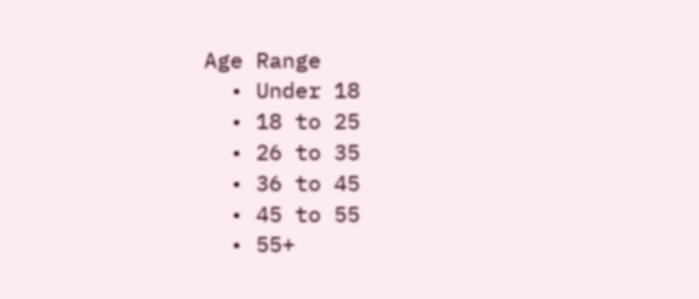Age Range
  • Under 18
  • 18 to 25
  • 26 to 35
  • 36 to 45
  • 45 to 55
  • 55+